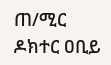ጠ/ሚር ዶክተር ዐቢይ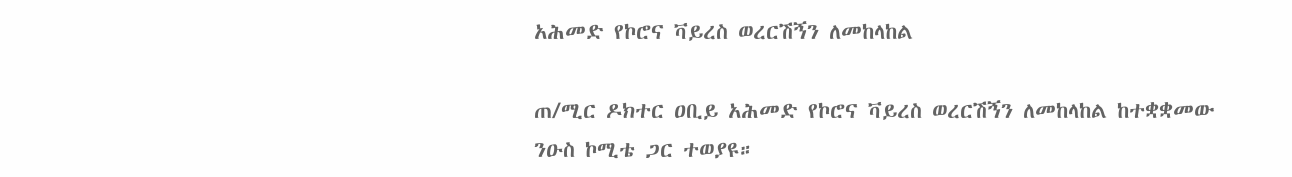አሕመድ የኮሮና ቫይረስ ወረርሽኝን ለመከላከል

ጠ/ሚር ዶክተር ዐቢይ አሕመድ የኮሮና ቫይረስ ወረርሽኝን ለመከላከል ከተቋቋመው ንዑስ ኮሚቴ ጋር ተወያዩ።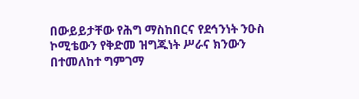በውይይታቸው የሕግ ማስከበርና የደኅንነት ንዑስ ኮሚቴውን የቅድመ ዝግጁነት ሥራና ክንውን በተመለከተ ግምገማ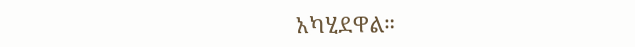አካሂደዋል።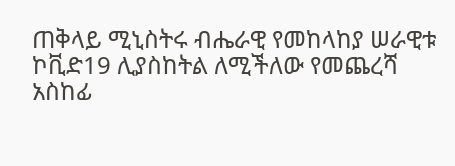ጠቅላይ ሚኒስትሩ ብሔራዊ የመከላከያ ሠራዊቱ ኮቪድ19 ሊያስከትል ለሚችለው የመጨረሻ አስከፊ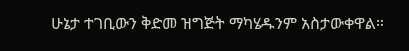ሁኔታ ተገቢውን ቅድመ ዝግጅት ማካሄዱንም አስታውቀዋል።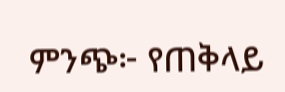ምንጭ፦ የጠቅላይ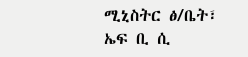ሚኒስትር ፅ/ቤት፣ ኤፍ ቢ ሲ